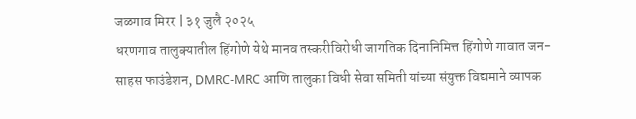जळगाव मिरर | ३१ जुलै २०२५
धरणगाव तालुक्यातील हिंगोणे येथे मानव तस्करीविरोधी जागतिक दिनानिमित्त हिंगोणे गावात जन-साहस फाउंडेशन, DMRC-MRC आणि तालुका विधी सेवा समिती यांच्या संयुक्त विद्यमाने व्यापक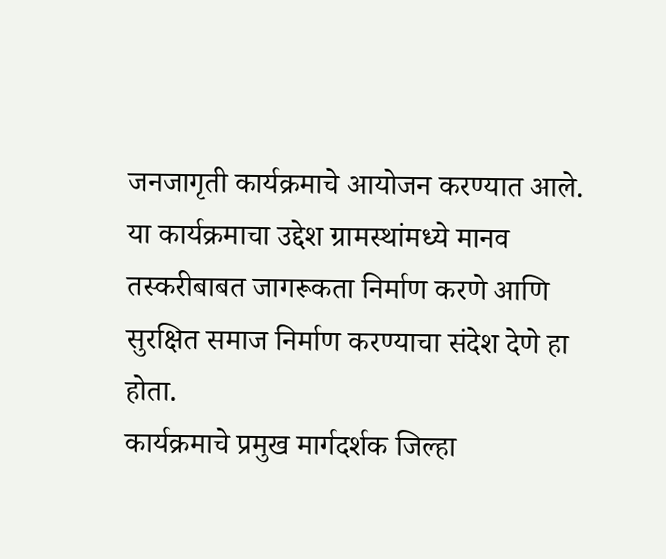जनजागृती कार्यक्रमाचे आयोजन करण्यात आले. या कार्यक्रमाचा उद्देश ग्रामस्थांमध्ये मानव तस्करीबाबत जागरूकता निर्माण करणे आणि सुरक्षित समाज निर्माण करण्याचा संदेश देणे हा होता.
कार्यक्रमाचे प्रमुख मार्गदर्शक जिल्हा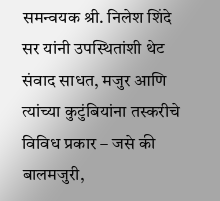समन्वयक श्री. निलेश शिंदे सर यांनी उपस्थितांशी थेट संवाद साधत, मजुर आणि त्यांच्या कुटुंबियांना तस्करीचे विविध प्रकार – जसे की बालमजुरी,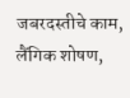जबरदस्तीचे काम, लैंगिक शोषण,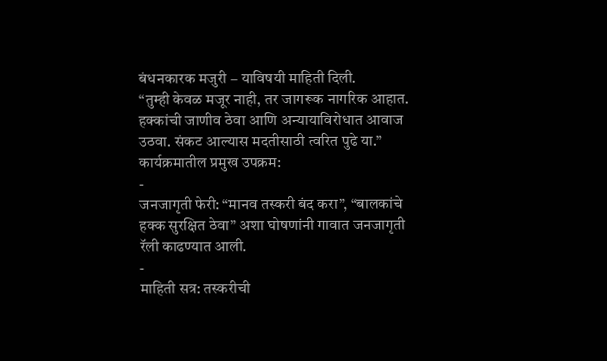बंधनकारक मजुरी – याविषयी माहिती दिली.
“तुम्ही केवळ मजूर नाही, तर जागरूक नागरिक आहात. हक्कांची जाणीव ठेवा आणि अन्यायाविरोधात आवाज उठवा. संकट आल्यास मदतीसाठी त्वरित पुढे या.”
कार्यक्रमातील प्रमुख उपक्रम:
-
जनजागृती फेरी: “मानव तस्करी बंद करा”, “बालकांचे हक्क सुरक्षित ठेवा” अशा घोषणांनी गावात जनजागृती रॅली काढण्यात आली.
-
माहिती सत्र: तस्करीची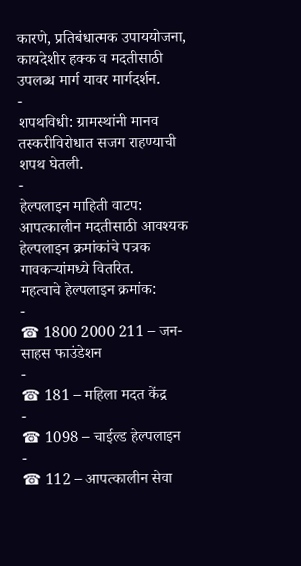कारणे, प्रतिबंधात्मक उपाययोजना, कायदेशीर हक्क व मदतीसाठी उपलब्ध मार्ग यावर मार्गदर्शन.
-
शपथविधी: ग्रामस्थांनी मानव तस्करीविरोधात सजग राहण्याची शपथ घेतली.
-
हेल्पलाइन माहिती वाटप: आपत्कालीन मदतीसाठी आवश्यक हेल्पलाइन क्रमांकांचे पत्रक गावकऱ्यांमध्ये वितरित.
महत्वाचे हेल्पलाइन क्रमांक:
-
☎ 1800 2000 211 – जन-साहस फाउंडेशन
-
☎ 181 – महिला मदत केंद्र
-
☎ 1098 – चाईल्ड हेल्पलाइन
-
☎ 112 – आपत्कालीन सेवा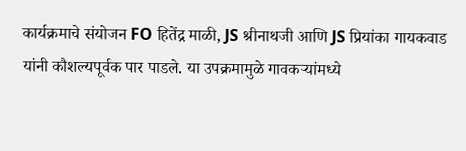कार्यक्रमाचे संयोजन FO हितेंद्र माळी, JS श्रीनाथजी आणि JS प्रियांका गायकवाड यांनी कौशल्यपूर्वक पार पाडले. या उपक्रमामुळे गावकऱ्यांमध्ये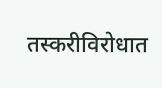तस्करीविरोधात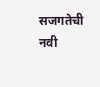सजगतेची नवी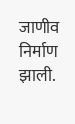जाणीव निर्माण झाली.